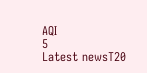AQI
5
Latest newsT20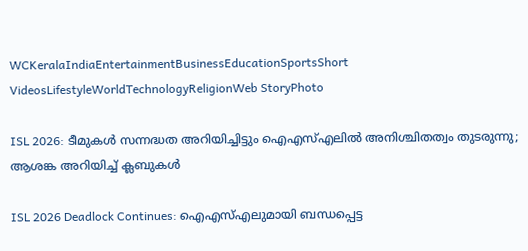WCKeralaIndiaEntertainmentBusinessEducationSportsShort VideosLifestyleWorldTechnologyReligionWeb StoryPhoto

ISL 2026: ടീമുകൾ സന്നദ്ധത അറിയിച്ചിട്ടും ഐഎസ്എലിൽ അനിശ്ചിതത്വം തുടരുന്നു; ആശങ്ക അറിയിച്ച് ക്ലബുകൾ

ISL 2026 Deadlock Continues: ഐഎസ്എലുമായി ബന്ധപ്പെട്ട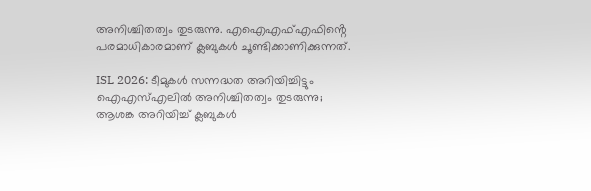അനിശ്ചിതത്വം തുടരുന്നു. എഐഎഫ്എഫിൻ്റെ പരമാധികാരമാണ് ക്ലബുകൾ ചൂണ്ടിക്കാണിക്കുന്നത്.

ISL 2026: ടീമുകൾ സന്നദ്ധത അറിയിച്ചിട്ടും ഐഎസ്എലിൽ അനിശ്ചിതത്വം തുടരുന്നു; ആശങ്ക അറിയിച്ച് ക്ലബുകൾ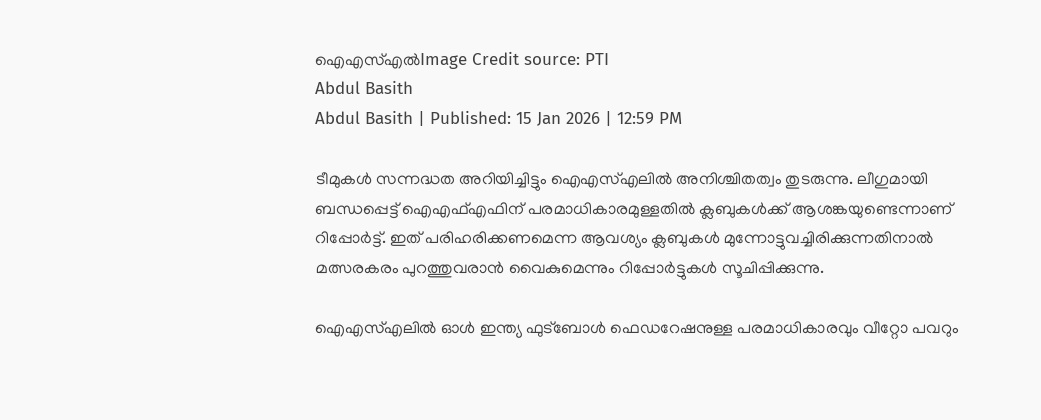ഐഎസ്എൽImage Credit source: PTI
Abdul Basith
Abdul Basith | Published: 15 Jan 2026 | 12:59 PM

ടീമുകൾ സന്നദ്ധത അറിയിച്ചിട്ടും ഐഎസ്എലിൽ അനിശ്ചിതത്വം തുടരുന്നു. ലീഗുമായി ബന്ധപ്പെട്ട് ഐഎഫ്എഫിന് പരമാധികാരമുള്ളതിൽ ക്ലബുകൾക്ക് ആശങ്കയുണ്ടെന്നാണ് റിപ്പോർട്ട്. ഇത് പരിഹരിക്കണമെന്ന ആവശ്യം ക്ലബുകൾ മുന്നോട്ടുവച്ചിരിക്കുന്നതിനാൽ മത്സരകരം പുറത്തുവരാൻ വൈകുമെന്നും റിപ്പോർട്ടുകൾ സൂചിപ്പിക്കുന്നു.

ഐഎസ്എലിൽ ഓൾ ഇന്ത്യ ഫുട്ബോൾ ഫെഡറേഷനുള്ള പരമാധികാരവും വീറ്റോ പവറും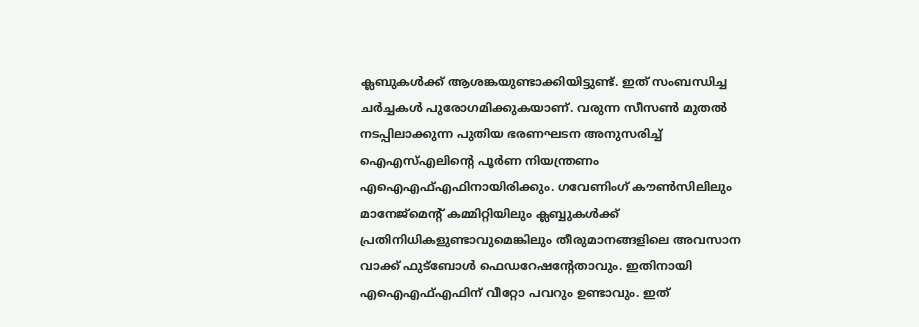ക്ലബുകൾക്ക് ആശങ്കയുണ്ടാക്കിയിട്ടുണ്ട്. ഇത് സംബന്ധിച്ച ചർച്ചകൾ പുരോഗമിക്കുകയാണ്. വരുന്ന സീസൺ മുതൽ നടപ്പിലാക്കുന്ന പുതിയ ഭരണഘടന അനുസരിച്ച് ഐഎസ്എലിൻ്റെ പൂർണ നിയന്ത്രണം എഐഎഫ്എഫിനായിരിക്കും. ഗവേണിംഗ് കൗൺസിലിലും മാനേജ്‌മെന്റ് കമ്മിറ്റിയിലും ക്ലബ്ബുകൾക്ക് പ്രതിനിധികളുണ്ടാവുമെങ്കിലും തീരുമാനങ്ങളിലെ അവസാന വാക്ക് ഫുട്ബോൾ ഫെഡറേഷൻ്റേതാവും. ഇതിനായി എഐഎഫ്എഫിന് വീറ്റോ പവറും ഉണ്ടാവും. ഇത്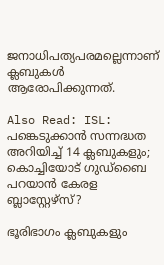ജനാധിപത്യപരമല്ലെന്നാണ് ക്ലബുകൾ ആരോപിക്കുന്നത്.

Also Read: ISL: പങ്കെടുക്കാൻ സന്നദ്ധത അറിയിച്ച് 14 ക്ലബുകളും; കൊച്ചിയോട് ഗുഡ്‌ബൈ പറയാൻ കേരള ബ്ലാസ്റ്റേഴ്‌സ്?

ഭൂരിഭാഗം ക്ലബുകളും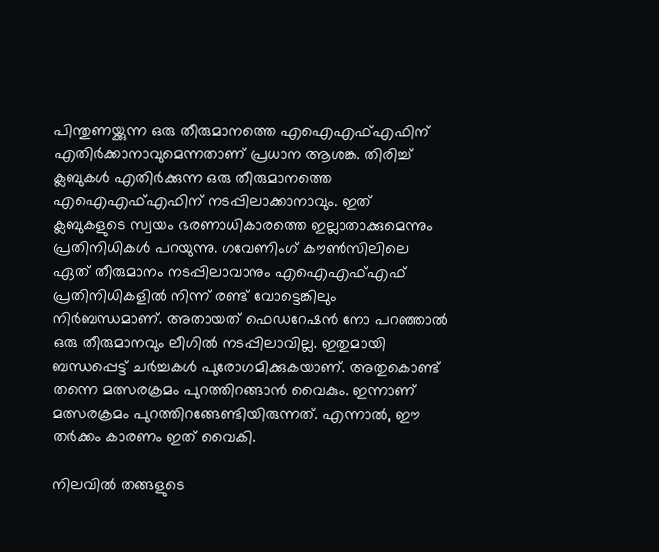പിന്തുണയ്ക്കുന്ന ഒരു തീരുമാനത്തെ എഐഎഫ്എഫിന് എതിർക്കാനാവുമെന്നതാണ് പ്രധാന ആശങ്ക. തിരിച്ച് ക്ലബുകൾ എതിർക്കുന്ന ഒരു തീരുമാനത്തെ എഐഎഫ്എഫിന് നടപ്പിലാക്കാനാവും. ഇത് ക്ലബുകളുടെ സ്വയം ഭരണാധികാരത്തെ ഇല്ലാതാക്കുമെന്നും പ്രതിനിധികൾ പറയുന്നു. ഗവേണിംഗ് കൗൺസിലിലെ ഏത് തീരുമാനം നടപ്പിലാവാനും എഐഎഫ്എഫ് പ്രതിനിധികളിൽ നിന്ന് രണ്ട് വോട്ടെങ്കിലും നിർബന്ധമാണ്. അതായത് ഫെഡറേഷൻ നോ പറഞ്ഞാൽ ഒരു തീരുമാനവും ലീഗിൽ നടപ്പിലാവില്ല. ഇതുമായി ബന്ധപ്പെട്ട് ചർച്ചകൾ പുരോഗമിക്കുകയാണ്. അതുകൊണ്ട് തന്നെ മത്സരക്രമം പുറത്തിറങ്ങാൻ വൈകും. ഇന്നാണ് മത്സരക്രമം പുറത്തിറങ്ങേണ്ടിയിരുന്നത്. എന്നാൽ, ഈ തർക്കം കാരണം ഇത് വൈകി.

നിലവിൽ തങ്ങളുടെ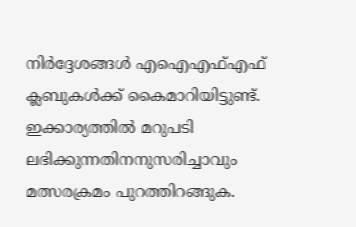നിർദ്ദേശങ്ങൾ എഐഎഫ്എഫ് ക്ലബുകൾക്ക് കൈമാറിയിട്ടുണ്ട്. ഇക്കാര്യത്തിൽ മറുപടി ലഭിക്കുന്നതിനനുസരിച്ചാവും മത്സരക്രമം പുറത്തിറങ്ങുക.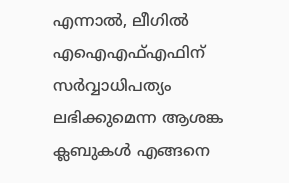എന്നാൽ, ലീഗിൽ എഐഎഫ്എഫിന് സർവ്വാധിപത്യം ലഭിക്കുമെന്ന ആശങ്ക ക്ലബുകൾ എങ്ങനെ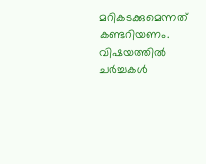മറികടക്കുമെന്നത് കണ്ടറിയണം. വിഷയത്തിൽ ചർച്ചകൾ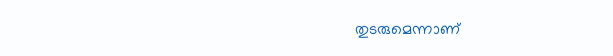തുടരുമെന്നാണ്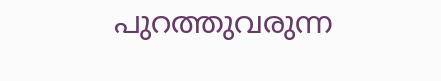പുറത്തുവരുന്ന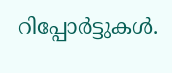റിപ്പോർട്ടുകൾ.